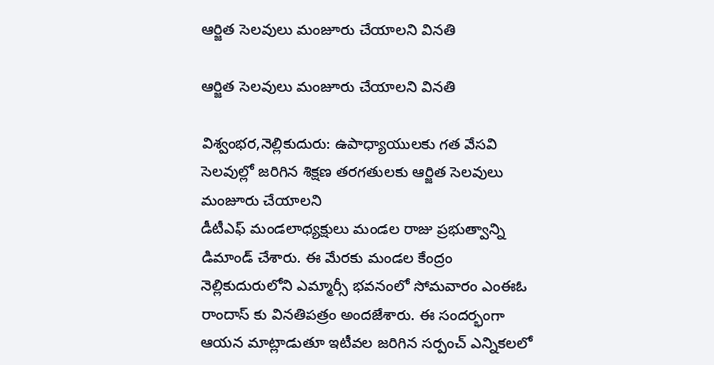ఆర్జిత సెలవులు మంజూరు చేయాలని వినతి

ఆర్జిత సెలవులు మంజూరు చేయాలని వినతి

విశ్వంభర,నెల్లికుదురు: ఉపాధ్యాయులకు గత వేసవి సెలవుల్లో జరిగిన శిక్షణ తరగతులకు ఆర్జిత సెలవులు మంజూరు చేయాలని
డీటీఎఫ్ మండలాధ్యక్షులు మండల రాజు ప్రభుత్వాన్ని డిమాండ్ చేశారు. ఈ మేరకు మండల కేంద్రం నెల్లికుదురులోని ఎమ్మార్సీ భవనంలో సోమవారం ఎంఈఓ రాందాస్ కు వినతిపత్రం అందజేశారు. ఈ సందర్భంగా ఆయన మాట్లాడుతూ ఇటీవల జరిగిన సర్పంచ్ ఎన్నికలలో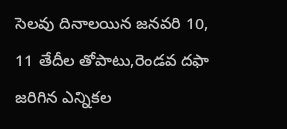సెలవు దినాలయిన జనవరి 10, 11 తేదీల తోపాటు,రెండవ దఫా జరిగిన ఎన్నికల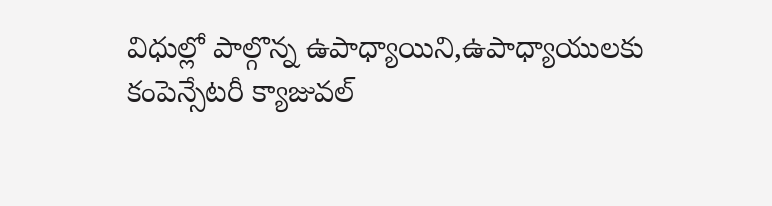విధుల్లో పాల్గొన్న ఉపాధ్యాయిని,ఉపాధ్యాయులకు కంపెన్సేటరీ క్యాజువల్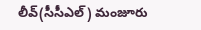లీవ్(సీసీఎల్) మంజూరు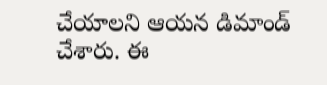చేయాలని ఆయన డిమాండ్ చేశారు. ఈ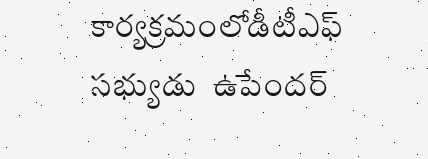కార్యక్రమంలోడీటీఎఫ్ సభ్యుడు  ఉపేందర్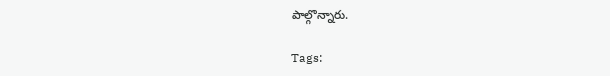పాల్గొన్నారు.

Tags: